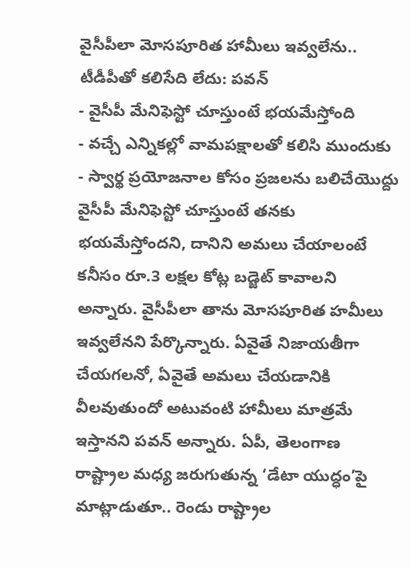వైసీపీలా మోసపూరిత హామీలు ఇవ్వలేను.. టీడీపీతో కలిసేది లేదు: పవన్
- వైసీపీ మేనిఫెస్టో చూస్తుంటే భయమేస్తోంది
- వచ్చే ఎన్నికల్లో వామపక్షాలతో కలిసి ముందుకు
- స్వార్థ ప్రయోజనాల కోసం ప్రజలను బలిచేయొద్దు
వైసీపీ మేనిఫెస్టో చూస్తుంటే తనకు భయమేస్తోందని, దానిని అమలు చేయాలంటే కనీసం రూ.3 లక్షల కోట్ల బడ్జెట్ కావాలని అన్నారు. వైసీపీలా తాను మోసపూరిత హమీలు ఇవ్వలేనని పేర్కొన్నారు. ఏవైతే నిజాయతీగా చేయగలనో, ఏవైతే అమలు చేయడానికి వీలవుతుందో అటువంటి హామీలు మాత్రమే ఇస్తానని పవన్ అన్నారు. ఏపీ, తెలంగాణ రాష్ట్రాల మధ్య జరుగుతున్న ‘డేటా యుద్ధం’పై మాట్లాడుతూ.. రెండు రాష్ట్రాల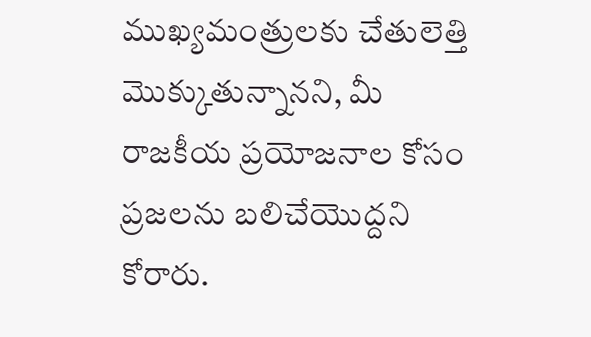ముఖ్యమంత్రులకు చేతులెత్తి మొక్కుతున్నానని, మీ రాజకీయ ప్రయోజనాల కోసం ప్రజలను బలిచేయొద్దని కోరారు.